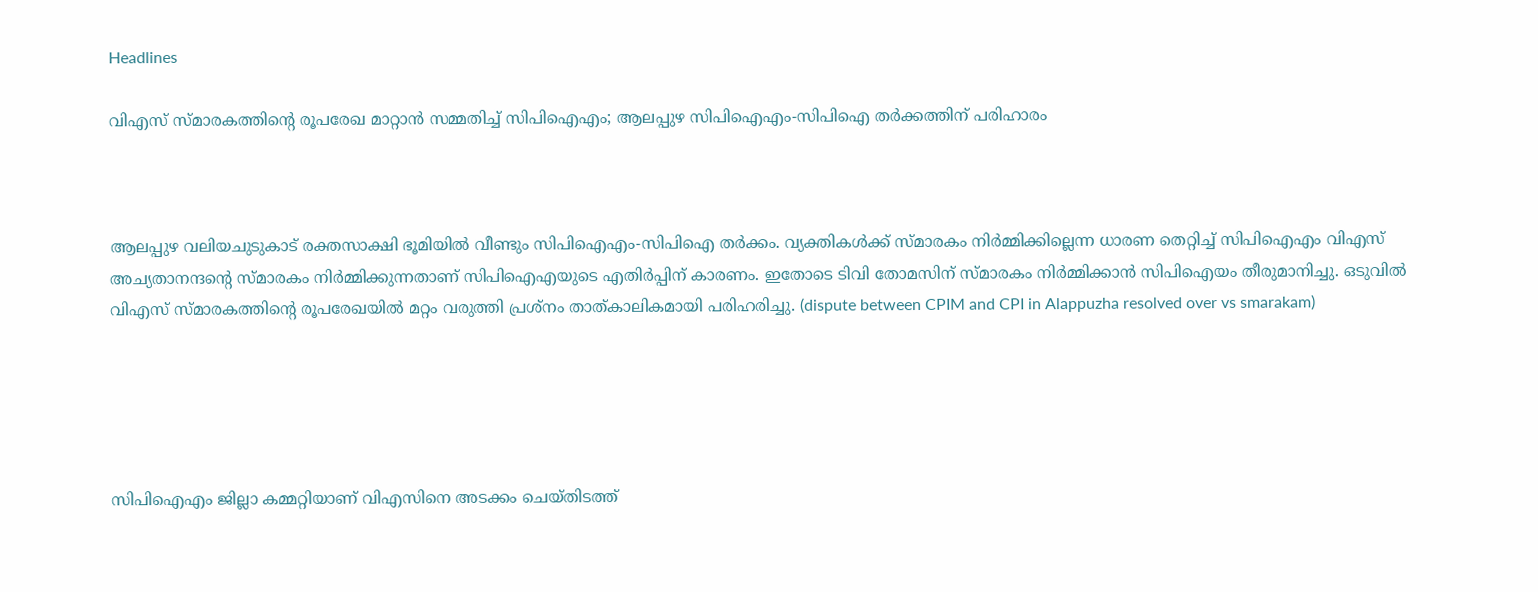Headlines

വിഎസ് സ്മാരകത്തിന്റെ രൂപരേഖ മാറ്റാന്‍ സമ്മതിച്ച് സിപിഐഎം; ആലപ്പുഴ സിപിഐഎം-സിപിഐ തര്‍ക്കത്തിന് പരിഹാരം



ആലപ്പുഴ വലിയചുടുകാട് രക്തസാക്ഷി ഭൂമിയില്‍ വീണ്ടും സിപിഐഎം-സിപിഐ തര്‍ക്കം. വ്യക്തികള്‍ക്ക് സ്മാരകം നിര്‍മ്മിക്കില്ലെന്ന ധാരണ തെറ്റിച്ച് സിപിഐഎം വിഎസ് അച്യതാനന്ദന്റെ സ്മാരകം നിര്‍മ്മിക്കുന്നതാണ് സിപിഐഎയുടെ എതിര്‍പ്പിന് കാരണം. ഇതോടെ ടിവി തോമസിന് സ്മാരകം നിര്‍മ്മിക്കാന്‍ സിപിഐയം തീരുമാനിച്ചു. ഒടുവില്‍ വിഎസ് സ്മാരകത്തിന്റെ രൂപരേഖയില്‍ മറ്റം വരുത്തി പ്രശ്‌നം താത്കാലികമായി പരിഹരിച്ചു. (dispute between CPIM and CPI in Alappuzha resolved over vs smarakam)





സിപിഐഎം ജില്ലാ കമ്മറ്റിയാണ് വിഎസിനെ അടക്കം ചെയ്തിടത്ത്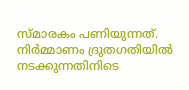സ്മാരകം പണിയുന്നത്. നിര്‍മ്മാണം ദ്രുതഗതിയില്‍ നടക്കുന്നതിനിടെ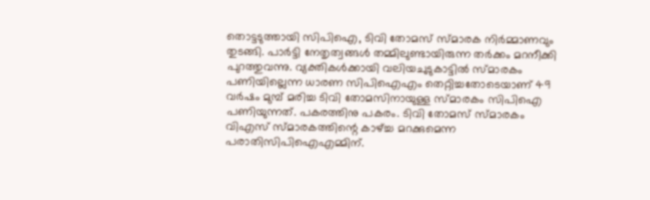തൊട്ടടുത്തായി സിപിഐ, ടിവി തോമസ് സ്മാരക നിര്‍മ്മാണവും തുടങ്ങി. പാര്‍ട്ടി നേതൃത്വങ്ങള്‍ തമ്മിലുണ്ടായിരുന്ന തര്‍ക്കം മറനീക്കി പുറത്തുവന്നു. വ്യക്തികള്‍ക്കായി വലിയചുടുകാട്ടില്‍ സ്മാരകം പണിയില്ലെന്ന ധാരണ സിപിഐഎം തെറ്റിച്ചതോടെയാണ് 49 വര്‍ഷം മുമ്പ് മരിച്ച ടിവി തോമസിനായുള്ള സ്മാരകം സിപിഐ പണിയുന്നത്. പകരത്തിനു പകരം. ടിവി തോമസ് സ്മാരകം വിഎസ് സ്മാരകത്തിന്റെ കാഴ്ച്ച മറക്കുമെന്ന പരാതിസിപിഐഎമ്മിന്.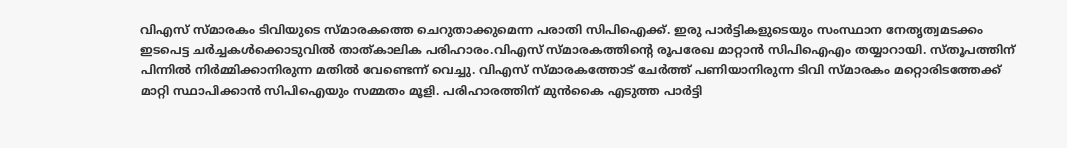വിഎസ് സ്മാരകം ടിവിയുടെ സ്മാരകത്തെ ചെറുതാക്കുമെന്ന പരാതി സിപിഐക്ക്. ഇരു പാര്‍ട്ടികളുടെയും സംസ്ഥാന നേതൃത്വമടക്കം ഇടപെട്ട ചര്‍ച്ചകള്‍ക്കൊടുവില്‍ താത്കാലിക പരിഹാരം.വിഎസ് സ്മാരകത്തിന്റെ രൂപരേഖ മാറ്റാന്‍ സിപിഐഎം തയ്യാറായി. സ്തൂപത്തിന് പിന്നില്‍ നിര്‍മ്മിക്കാനിരുന്ന മതില്‍ വേണ്ടെന്ന് വെച്ചു. വിഎസ് സ്മാരകത്തോട് ചേര്‍ത്ത് പണിയാനിരുന്ന ടിവി സ്മാരകം മറ്റൊരിടത്തേക്ക് മാറ്റി സ്ഥാപിക്കാന്‍ സിപിഐയും സമ്മതം മൂളി. പരിഹാരത്തിന് മുന്‍കൈ എടുത്ത പാര്‍ട്ടി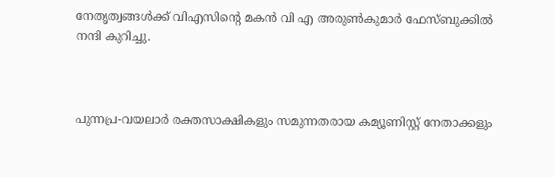നേതൃത്വങ്ങള്‍ക്ക് വിഎസിന്റെ മകന്‍ വി എ അരുണ്‍കുമാര്‍ ഫേസ്ബുക്കില്‍ നന്ദി കുറിച്ചു.



പുന്നപ്ര-വയലാര്‍ രക്തസാക്ഷികളും സമുന്നതരായ കമ്യൂണിസ്റ്റ് നേതാക്കളും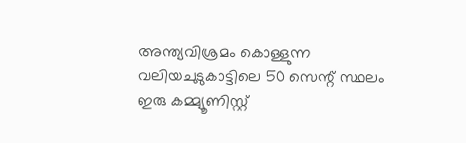അന്ത്യവിശ്രമം കൊള്ളുന്ന വലിയചുടുകാട്ടിലെ 50 സെന്റ് സ്ഥലം ഇരു കമ്മ്യൂണിസ്റ്റ്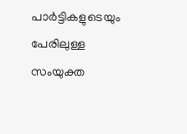പാര്‍ട്ടികളുടെയും പേരിലുള്ള സംയുക്ത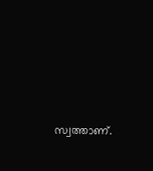സ്വത്താണ്.